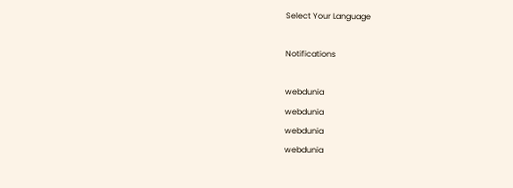Select Your Language

Notifications

webdunia
webdunia
webdunia
webdunia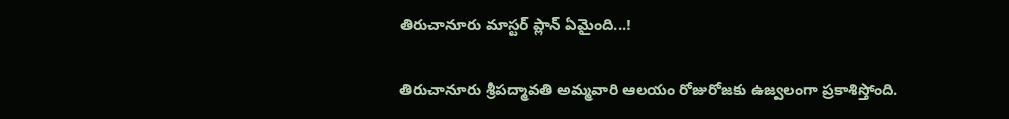తిరుచానూరు మాస్టర్‌ ప్లాన్‌ ఏమైంది...!

తిరుచానూరు శ్రీపద్మావతి అమ్మవారి ఆలయం రోజురోజకు ఉజ్వలంగా ప్రకాశిస్తోంది.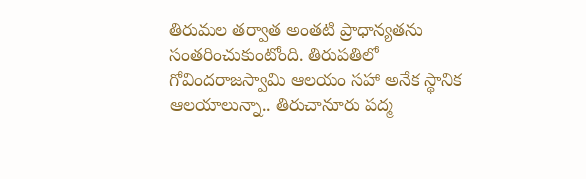తిరుమల తర్వాత అంతటి ప్రాధాన్యతను సంతరించుకుంటోంది. తిరుపతిలో గోవిందరాజస్వామి ఆలయం సహా అనేక స్థానిక ఆలయాలున్నా.. తిరుచానూరు పద్మ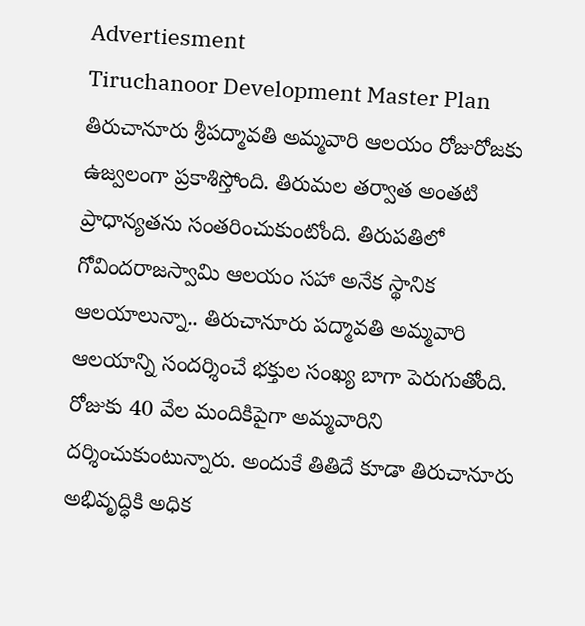Advertiesment
Tiruchanoor Development Master Plan
తిరుచానూరు శ్రీపద్మావతి అమ్మవారి ఆలయం రోజురోజకు ఉజ్వలంగా ప్రకాశిస్తోంది. తిరుమల తర్వాత అంతటి ప్రాధాన్యతను సంతరించుకుంటోంది. తిరుపతిలో గోవిందరాజస్వామి ఆలయం సహా అనేక స్థానిక ఆలయాలున్నా.. తిరుచానూరు పద్మావతి అమ్మవారి ఆలయాన్ని సందర్శించే భక్తుల సంఖ్య బాగా పెరుగుతోంది. రోజుకు 40 వేల మందికిపైగా అమ్మవారిని దర్శించుకుంటున్నారు. అందుకే తితిదే కూడా తిరుచానూరు అభివృద్ధికి అధిక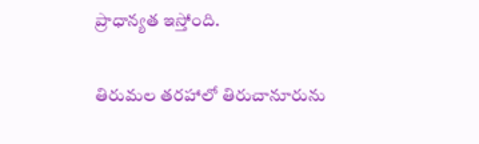ప్రాధాన్యత ఇస్తోంది.

తిరుమల తరహాలో తిరుచానూరును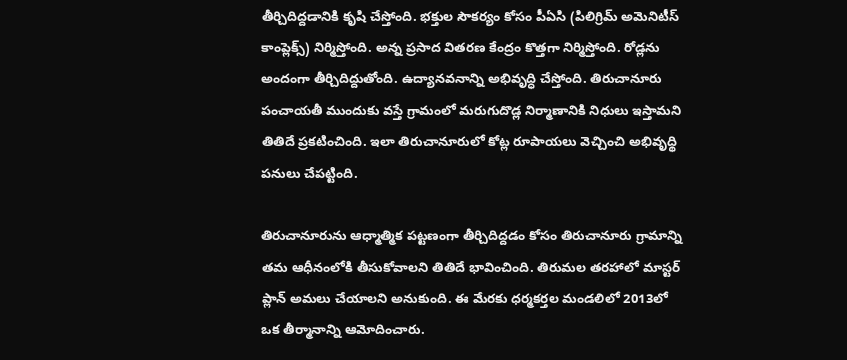తీర్చిదిద్దడానికి కృషి చేస్తోంది. భక్తుల సౌకర్యం కోసం పీఏసి (పిలిగ్రిమ్‌ అమెనిటీస్‌ కాంప్లెక్స్) నిర్మిస్తోంది. అన్న ప్రసాద వితరణ కేంద్రం కొత్తగా నిర్మిస్తోంది. రోడ్లను అందంగా తీర్చిదిద్దుతోంది. ఉద్యానవనాన్ని అభివృద్ధి చేస్తోంది. తిరుచానూరు పంచాయతీ ముందుకు వస్తే గ్రామంలో మరుగుదొడ్ల నిర్మాణానికి నిధులు ఇస్తామని తితిదే ప్రకటించింది. ఇలా తిరుచానూరులో కోట్ల రూపాయలు వెచ్చించి అభివృద్థి పనులు చేపట్టింది.

తిరుచానూరును ఆధ్మాత్మిక పట్టణంగా తీర్చిదిద్దడం కోసం తిరుచానూరు గ్రామాన్ని తమ ఆధీనంలోకి తీసుకోవాలని తితిదే భావించింది. తిరుమల తరహాలో మాస్టర్‌ ప్లాన్‌ అమలు చేయాలని అనుకుంది. ఈ మేరకు ధర్మకర్తల మండలిలో 2013లో ఒక తీర్మానాన్ని ఆమోదించారు.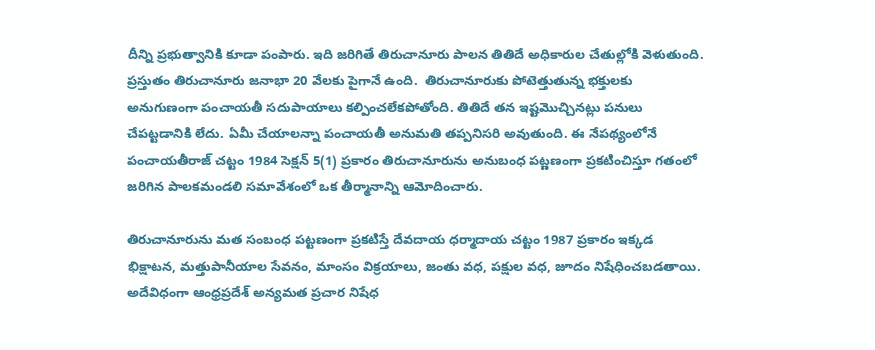దీన్ని ప్రభుత్వానికి కూడా పంపారు. ఇది జరిగితే తిరుచానూరు పాలన తితిదే అధికారుల చేతుల్లోకి వెళుతుంది. ప్రస్తుతం తిరుచానూరు జనాభా 20 వేలకు పైగానే ఉంది.  తిరుచానూరుకు పోటెత్తుతున్న భక్తులకు అనుగుణంగా పంచాయతీ సదుపాయాలు కల్పించలేకపోతోంది. తితిదే తన ఇష్టమొచ్చినట్లు పనులు చేపట్టడానికి లేదు. ఏమీ చేయాలన్నా పంచాయతీ అనుమతి తప్పనిసరి అవుతుంది. ఈ నేపథ్యంలోనే పంచాయతీరాజ్‌ చట్టం 1984 సెక్షన్‌ 5(1) ప్రకారం తిరుచానూరును అనుబంధ పట్ణణంగా ప్రకటించిస్తూ గతంలో జరిగిన పాలకమండలి సమావేశంలో ఒక తీర్మానాన్ని ఆమోదించారు.

తిరుచానూరును మత సంబంధ పట్టణంగా ప్రకటిస్తే దేవదాయ ధర్మాదాయ చట్టం 1987 ప్రకారం ఇక్కడ భిక్షాటన, మత్తుపానీయాల సేవనం, మాంసం విక్రయాలు, జంతు వధ, పక్షుల వధ, జూదం నిషేధించబడతాయి. అదేవిధంగా ఆంధ్రప్రదేశ్‌ అన్యమత ప్రచార నిషేధ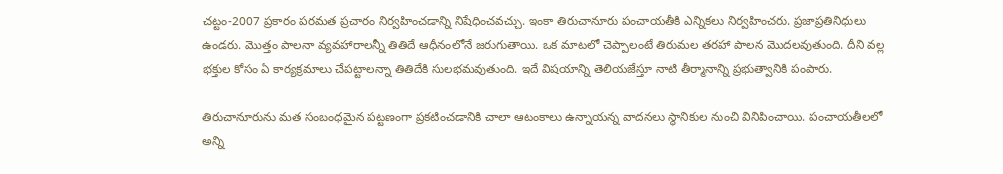చట్టం-2007 ప్రకారం పరమత ప్రచారం నిర్వహించడాన్ని నిషేధించవచ్చు. ఇంకా తిరుచానూరు పంచాయతీకి ఎన్నికలు నిర్వహించరు. ప్రజాప్రతినిధులు ఉండరు. మొత్తం పాలనా వ్యవహారాలన్నీ తితిదే ఆధీనంలోనే జరుగుతాయి. ఒక మాటలో చెప్పాలంటే తిరుమల తరహా పాలన మొదలవుతుంది. దీని వల్ల భక్తుల కోసం ఏ కార్యక్రమాలు చేపట్టాలన్నా తితిదేకి సులభమవుతుంది. ఇదే విషయాన్ని తెలియజేస్తూ నాటి తీర్మానాన్ని ప్రభుత్వానికి పంపారు.

తిరుచానూరును మత సంబంధమైన పట్టణంగా ప్రకటించడానికి చాలా ఆటంకాలు ఉన్నాయన్న వాదనలు స్థానికుల నుంచి వినిపించాయి. పంచాయతీలలో అన్ని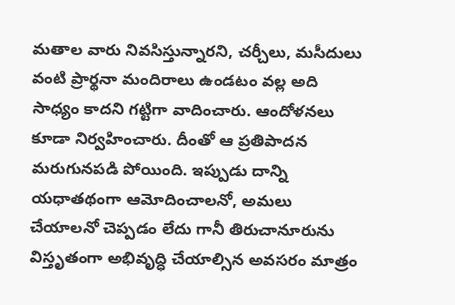మతాల వారు నివసిస్తున్నారని, చర్చీలు, మసీదులు వంటి ప్రార్థనా మందిరాలు ఉండటం వల్ల అది సాధ్యం కాదని గట్టిగా వాదించారు. ఆందోళనలు కూడా నిర్వహించారు. దీంతో ఆ ప్రతిపాదన మరుగునపడి పోయింది. ఇప్పుడు దాన్ని యధాతథంగా ఆమోదించాలనో, అమలు చేయాలనో చెప్పడం లేదు గానీ తిరుచానూరును విస్తృతంగా అభివృద్ధి చేయాల్సిన అవసరం మాత్రం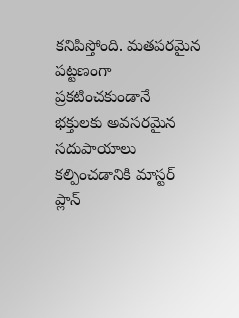కనిపిస్తోంది. మతపరమైన పట్టణంగా ప్రకటించకుండానే భక్తులకు అవసరమైన సదుపాయాలు కల్పించడానికి మాస్టర్‌ ప్లాన్‌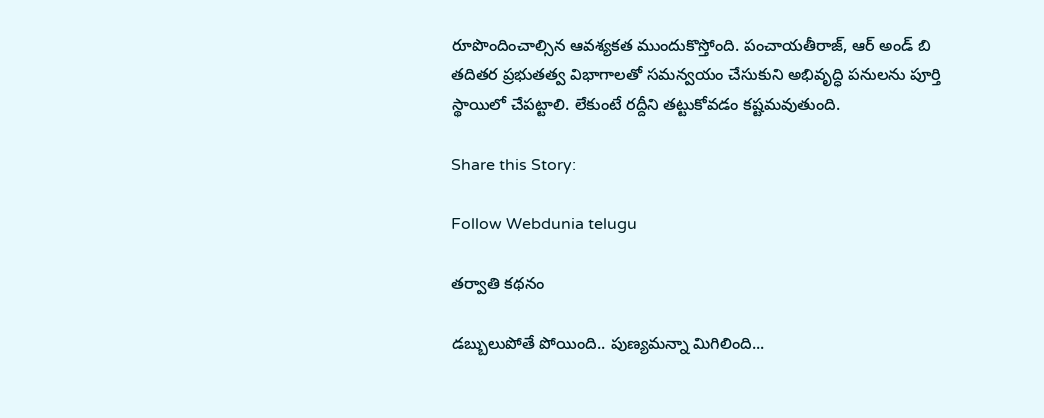రూపొందించాల్సిన ఆవశ్యకత ముందుకొస్తోంది. పంచాయతీరాజ్‌, ఆర్‌ అండ్‌ బి తదితర ప్రభుతత్వ విభాగాలతో సమన్వయం చేసుకుని అభివృద్ధి పనులను పూర్తి స్థాయిలో చేపట్టాలి. లేకుంటే రద్దీని తట్టుకోవడం కష్టమవుతుంది.

Share this Story:

Follow Webdunia telugu

తర్వాతి కథనం

డబ్బులుపోతే పోయింది.. పుణ్యమన్నా మిగిలింది...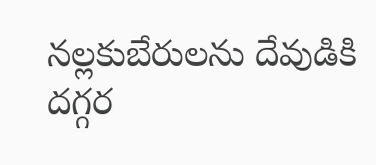నల్లకుబేరులను దేవుడికి దగ్గర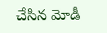చేసిన మోడీ